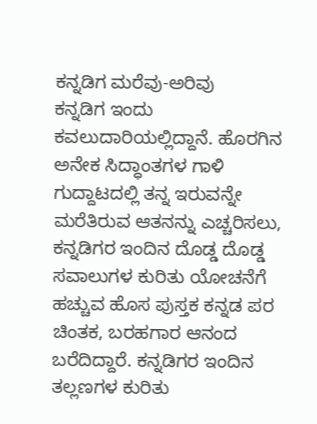ಕನ್ನಡಿಗ ಮರೆವು-ಅರಿವು
ಕನ್ನಡಿಗ ಇಂದು ಕವಲುದಾರಿಯಲ್ಲಿದ್ದಾನೆ. ಹೊರಗಿನ ಅನೇಕ ಸಿದ್ಧಾಂತಗಳ ಗಾಳಿ ಗುದ್ದಾಟದಲ್ಲಿ ತನ್ನ ಇರುವನ್ನೇ ಮರೆತಿರುವ ಆತನನ್ನು ಎಚ್ಚರಿಸಲು, ಕನ್ನಡಿಗರ ಇಂದಿನ ದೊಡ್ಡ ದೊಡ್ಡ ಸವಾಲುಗಳ ಕುರಿತು ಯೋಚನೆಗೆ ಹಚ್ಚುವ ಹೊಸ ಪುಸ್ತಕ ಕನ್ನಡ ಪರ ಚಿಂತಕ, ಬರಹಗಾರ ಆನಂದ ಬರೆದಿದ್ದಾರೆ. ಕನ್ನಡಿಗರ ಇಂದಿನ ತಲ್ಲಣಗಳ ಕುರಿತು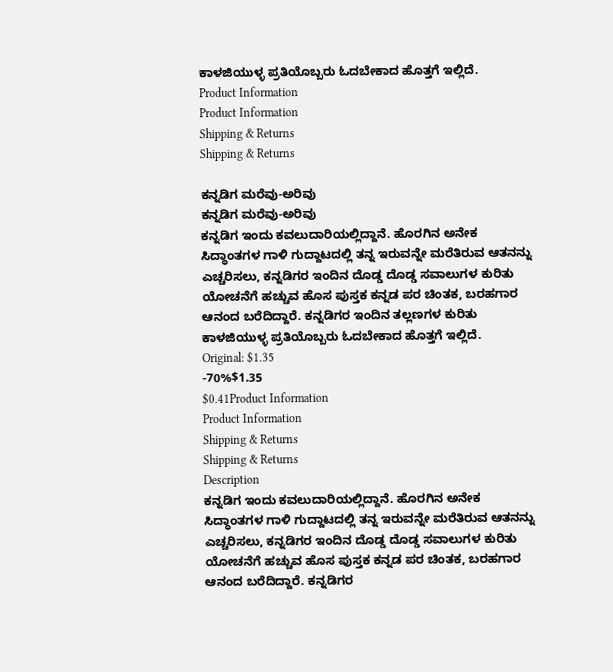ಕಾಳಜಿಯುಳ್ಳ ಪ್ರತಿಯೊಬ್ಬರು ಓದಬೇಕಾದ ಹೊತ್ತಗೆ ಇಲ್ಲಿದೆ.
Product Information
Product Information
Shipping & Returns
Shipping & Returns

ಕನ್ನಡಿಗ ಮರೆವು-ಅರಿವು
ಕನ್ನಡಿಗ ಮರೆವು-ಅರಿವು
ಕನ್ನಡಿಗ ಇಂದು ಕವಲುದಾರಿಯಲ್ಲಿದ್ದಾನೆ. ಹೊರಗಿನ ಅನೇಕ ಸಿದ್ಧಾಂತಗಳ ಗಾಳಿ ಗುದ್ದಾಟದಲ್ಲಿ ತನ್ನ ಇರುವನ್ನೇ ಮರೆತಿರುವ ಆತನನ್ನು ಎಚ್ಚರಿಸಲು, ಕನ್ನಡಿಗರ ಇಂದಿನ ದೊಡ್ಡ ದೊಡ್ಡ ಸವಾಲುಗಳ ಕುರಿತು ಯೋಚನೆಗೆ ಹಚ್ಚುವ ಹೊಸ ಪುಸ್ತಕ ಕನ್ನಡ ಪರ ಚಿಂತಕ, ಬರಹಗಾರ ಆನಂದ ಬರೆದಿದ್ದಾರೆ. ಕನ್ನಡಿಗರ ಇಂದಿನ ತಲ್ಲಣಗಳ ಕುರಿತು ಕಾಳಜಿಯುಳ್ಳ ಪ್ರತಿಯೊಬ್ಬರು ಓದಬೇಕಾದ ಹೊತ್ತಗೆ ಇಲ್ಲಿದೆ.
Original: $1.35
-70%$1.35
$0.41Product Information
Product Information
Shipping & Returns
Shipping & Returns
Description
ಕನ್ನಡಿಗ ಇಂದು ಕವಲುದಾರಿಯಲ್ಲಿದ್ದಾನೆ. ಹೊರಗಿನ ಅನೇಕ ಸಿದ್ಧಾಂತಗಳ ಗಾಳಿ ಗುದ್ದಾಟದಲ್ಲಿ ತನ್ನ ಇರುವನ್ನೇ ಮರೆತಿರುವ ಆತನನ್ನು ಎಚ್ಚರಿಸಲು, ಕನ್ನಡಿಗರ ಇಂದಿನ ದೊಡ್ಡ ದೊಡ್ಡ ಸವಾಲುಗಳ ಕುರಿತು ಯೋಚನೆಗೆ ಹಚ್ಚುವ ಹೊಸ ಪುಸ್ತಕ ಕನ್ನಡ ಪರ ಚಿಂತಕ, ಬರಹಗಾರ ಆನಂದ ಬರೆದಿದ್ದಾರೆ. ಕನ್ನಡಿಗರ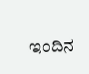ಇಂದಿನ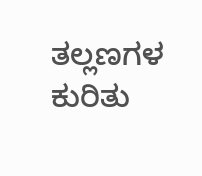ತಲ್ಲಣಗಳ ಕುರಿತು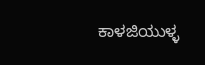ಕಾಳಜಿಯುಳ್ಳ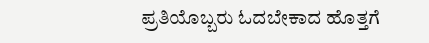ಪ್ರತಿಯೊಬ್ಬರು ಓದಬೇಕಾದ ಹೊತ್ತಗೆ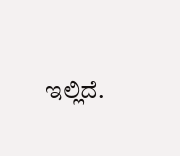ಇಲ್ಲಿದೆ.